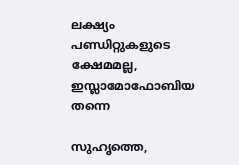ലക്ഷ്യം പണ്ഡിറ്റുകളുടെ ക്ഷേമമല്ല, ഇസ്ലാമോഫോബിയ തന്നെ

സുഹൃത്തെ,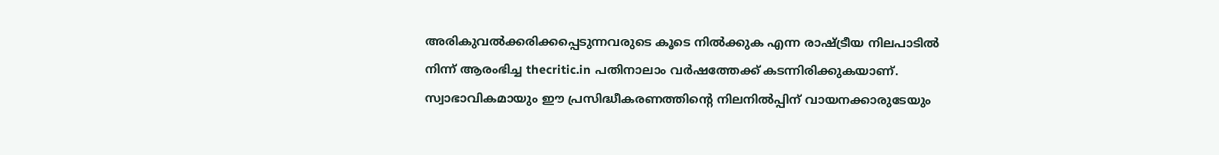അരികുവല്‍ക്കരിക്കപ്പെടുന്നവരുടെ കൂടെ നില്‍ക്കുക എന്ന രാഷ്ട്രീയ നിലപാടില്‍ നിന്ന് ആരംഭിച്ച thecritic.in പതിനാലാം വര്‍ഷത്തേക്ക് കടന്നിരിക്കുകയാണ്. സ്വാഭാവികമായും ഈ പ്രസിദ്ധീകരണത്തിന്റെ നിലനില്‍പ്പിന് വായനക്കാരുടേയും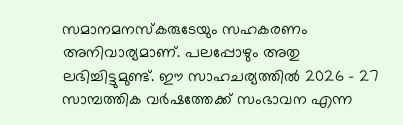സമാനമനസ്‌കരുടേയും സഹകരണം അനിവാര്യമാണ്. പലപ്പോഴും അതു ലഭിച്ചിട്ടുമുണ്ട്. ഈ സാഹചര്യത്തില്‍ 2026 - 27 സാമ്പത്തിക വര്‍ഷത്തേക്ക് സംഭാവന എന്ന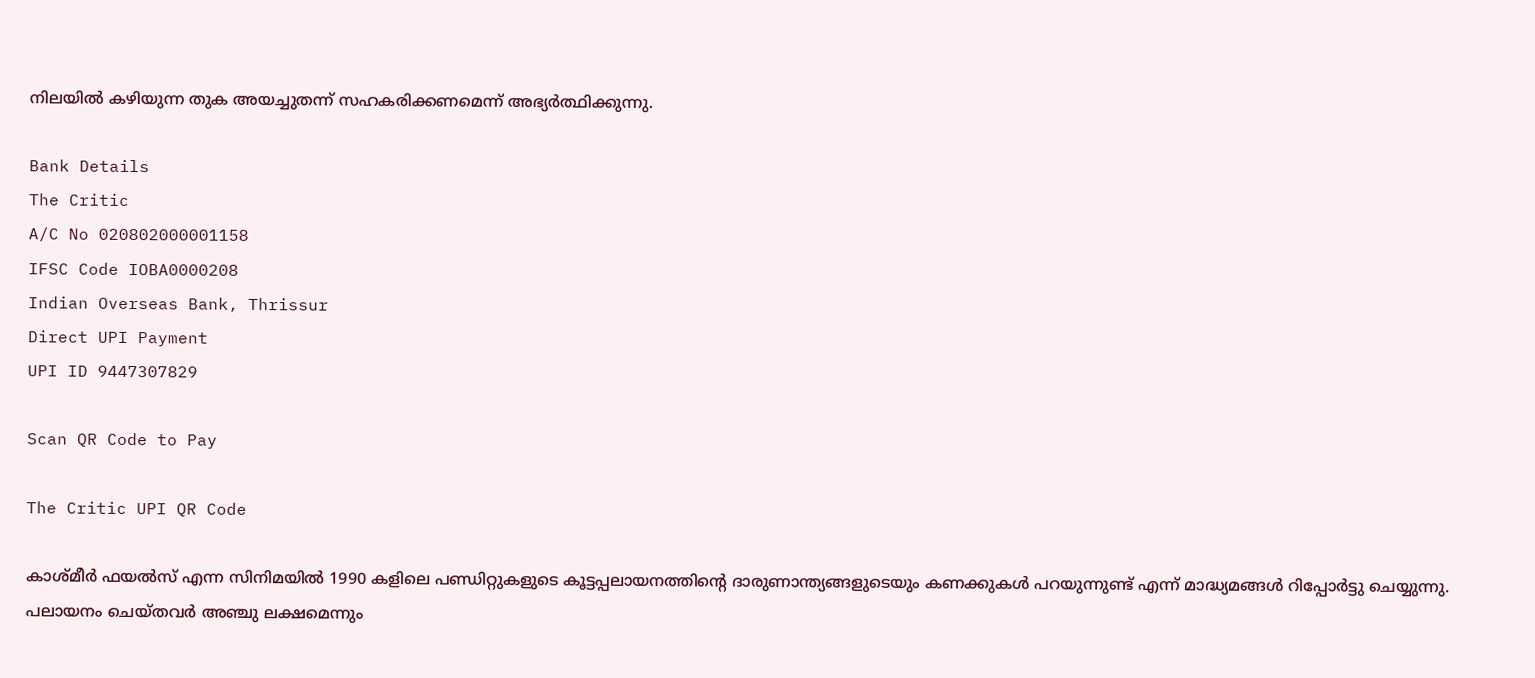നിലയില്‍ കഴിയുന്ന തുക അയച്ചുതന്ന് സഹകരിക്കണമെന്ന് അഭ്യര്‍ത്ഥിക്കുന്നു.

Bank Details
The Critic
A/C No 020802000001158
IFSC Code IOBA0000208
Indian Overseas Bank, Thrissur
Direct UPI Payment
UPI ID 9447307829

Scan QR Code to Pay

The Critic UPI QR Code

കാശ്മീര്‍ ഫയല്‍സ് എന്ന സിനിമയില്‍ 1990 കളിലെ പണ്ഡിറ്റുകളുടെ കൂട്ടപ്പലായനത്തിന്റെ ദാരുണാന്ത്യങ്ങളുടെയും കണക്കുകള്‍ പറയുന്നുണ്ട് എന്ന് മാദ്ധ്യമങ്ങള്‍ റിപ്പോര്‍ട്ടു ചെയ്യുന്നു. പലായനം ചെയ്തവര്‍ അഞ്ചു ലക്ഷമെന്നും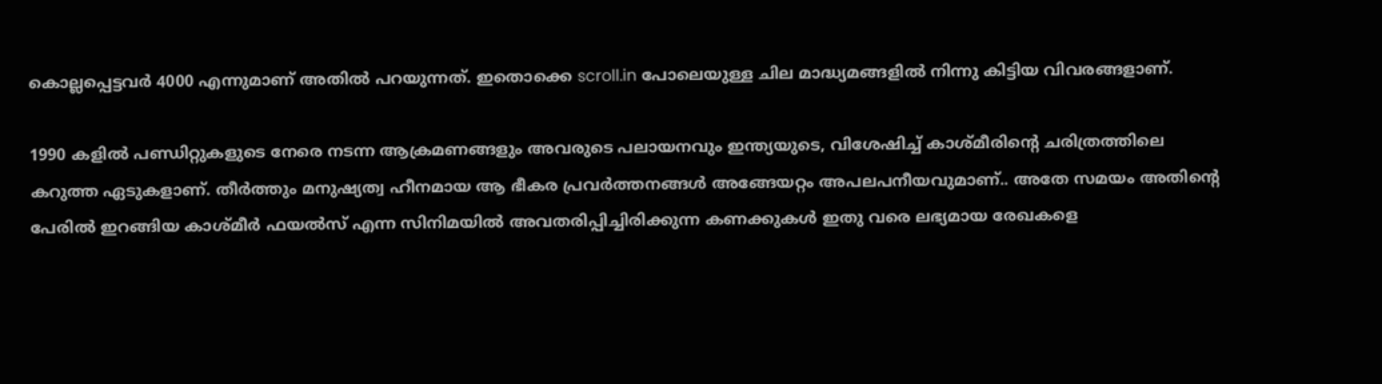കൊല്ലപ്പെട്ടവര്‍ 4000 എന്നുമാണ് അതില്‍ പറയുന്നത്. ഇതൊക്കെ scroll.in പോലെയുള്ള ചില മാദ്ധ്യമങ്ങളില്‍ നിന്നു കിട്ടിയ വിവരങ്ങളാണ്.

1990 കളില്‍ പണ്ഡിറ്റുകളുടെ നേരെ നടന്ന ആക്രമണങ്ങളും അവരുടെ പലായനവും ഇന്ത്യയുടെ, വിശേഷിച്ച് കാശ്മീരിന്റെ ചരിത്രത്തിലെ കറുത്ത ഏടുകളാണ്. തീര്‍ത്തും മനുഷ്യത്വ ഹീനമായ ആ ഭീകര പ്രവര്‍ത്തനങ്ങള്‍ അങ്ങേയറ്റം അപലപനീയവുമാണ്.. അതേ സമയം അതിന്റെ പേരില്‍ ഇറങ്ങിയ കാശ്മീര്‍ ഫയല്‍സ് എന്ന സിനിമയില്‍ അവതരിപ്പിച്ചിരിക്കുന്ന കണക്കുകള്‍ ഇതു വരെ ലഭ്യമായ രേഖകളെ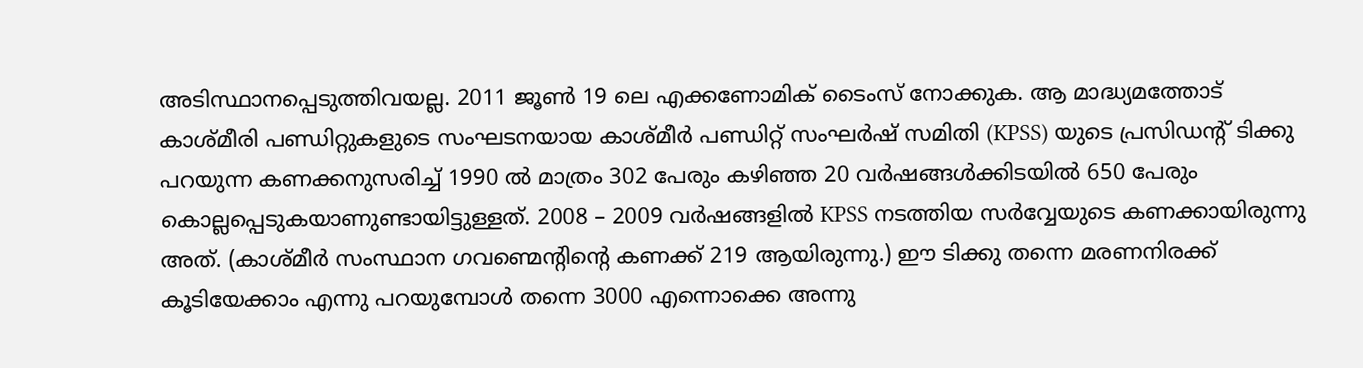അടിസ്ഥാനപ്പെടുത്തിവയല്ല. 2011 ജൂണ്‍ 19 ലെ എക്കണോമിക് ടൈംസ് നോക്കുക. ആ മാദ്ധ്യമത്തോട് കാശ്മീരി പണ്ഡിറ്റുകളുടെ സംഘടനയായ കാശ്മീര്‍ പണ്ഡിറ്റ് സംഘര്‍ഷ് സമിതി (KPSS) യുടെ പ്രസിഡന്റ് ടിക്കു പറയുന്ന കണക്കനുസരിച്ച് 1990 ല്‍ മാത്രം 302 പേരും കഴിഞ്ഞ 20 വര്‍ഷങ്ങള്‍ക്കിടയില്‍ 650 പേരും കൊല്ലപ്പെടുകയാണുണ്ടായിട്ടുള്ളത്. 2008 – 2009 വര്‍ഷങ്ങളില്‍ KPSS നടത്തിയ സര്‍വ്വേയുടെ കണക്കായിരുന്നു അത്. (കാശ്മീര്‍ സംസ്ഥാന ഗവണ്മെന്റിന്റെ കണക്ക് 219 ആയിരുന്നു.) ഈ ടിക്കു തന്നെ മരണനിരക്ക് കൂടിയേക്കാം എന്നു പറയുമ്പോള്‍ തന്നെ 3000 എന്നൊക്കെ അന്നു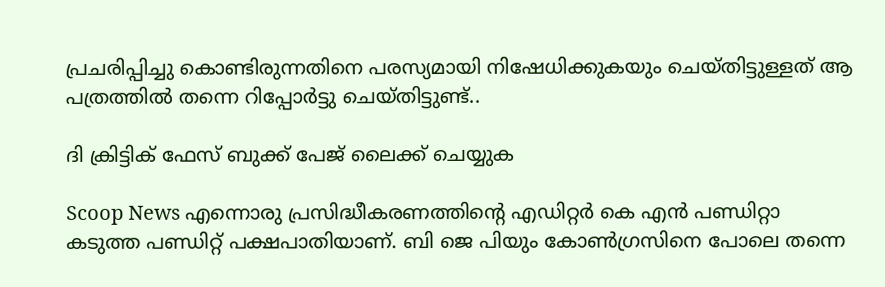പ്രചരിപ്പിച്ചു കൊണ്ടിരുന്നതിനെ പരസ്യമായി നിഷേധിക്കുകയും ചെയ്തിട്ടുള്ളത് ആ പത്രത്തില്‍ തന്നെ റിപ്പോര്‍ട്ടു ചെയ്തിട്ടുണ്ട്..

ദി ക്രിട്ടിക് ഫേസ് ബുക്ക് പേജ് ലൈക്ക് ചെയ്യുക

Scoop News എന്നൊരു പ്രസിദ്ധീകരണത്തിന്റെ എഡിറ്റര്‍ കെ എന്‍ പണ്ഡിറ്റാ കടുത്ത പണ്ഡിറ്റ് പക്ഷപാതിയാണ്. ബി ജെ പിയും കോണ്‍ഗ്രസിനെ പോലെ തന്നെ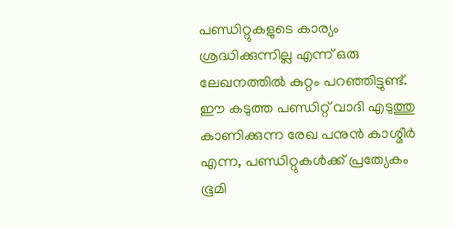പണ്ഡിറ്റുകളുടെ കാര്യം ശ്രദ്ധിക്കുന്നില്ല എന്ന് ഒരു ലേഖനത്തില്‍ കുറ്റം പറഞ്ഞിട്ടുണ്ട്. ഈ കടുത്ത പണ്ഡിറ്റ് വാദി എടുത്തു കാണിക്കുന്ന രേഖ പനുന്‍ കാശ്മീര്‍ എന്ന, പണ്ഡിറ്റുകള്‍ക്ക് പ്രത്യേകം ഭൂമി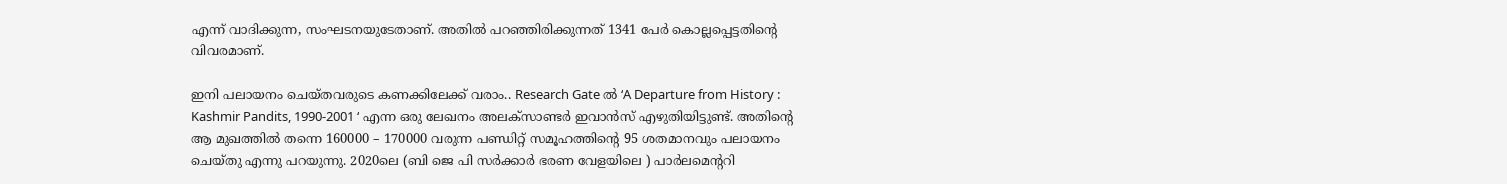എന്ന് വാദിക്കുന്ന, സംഘടനയുടേതാണ്. അതില്‍ പറഞ്ഞിരിക്കുന്നത് 1341 പേര്‍ കൊല്ലപ്പെട്ടതിന്റെ വിവരമാണ്.

ഇനി പലായനം ചെയ്തവരുടെ കണക്കിലേക്ക് വരാം.. Research Gate ല്‍ ‘A Departure from History : Kashmir Pandits, 1990-2001 ‘ എന്ന ഒരു ലേഖനം അലക്‌സാണ്ടര്‍ ഇവാന്‍സ് എഴുതിയിട്ടുണ്ട്. അതിന്റെ ആ മുഖത്തില്‍ തന്നെ 160000 – 170000 വരുന്ന പണ്ഡിറ്റ് സമൂഹത്തിന്റെ 95 ശതമാനവും പലായനം ചെയ്തു എന്നു പറയുന്നു. 2020ലെ (ബി ജെ പി സര്‍ക്കാര്‍ ഭരണ വേളയിലെ ) പാര്‍ലമെന്ററി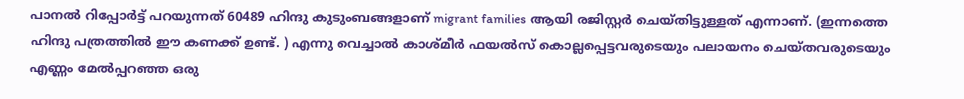പാനല്‍ റിപ്പോര്‍ട്ട് പറയുന്നത് 60489 ഹിന്ദു കുടുംബങ്ങളാണ് migrant families ആയി രജിസ്റ്റര്‍ ചെയ്തിട്ടുള്ളത് എന്നാണ്. (ഇന്നത്തെ ഹിന്ദു പത്രത്തില്‍ ഈ കണക്ക് ഉണ്ട്. ) എന്നു വെച്ചാല്‍ കാശ്മീര്‍ ഫയല്‍സ് കൊല്ലപ്പെട്ടവരുടെയും പലായനം ചെയ്തവരുടെയും എണ്ണം മേല്‍പ്പറഞ്ഞ ഒരു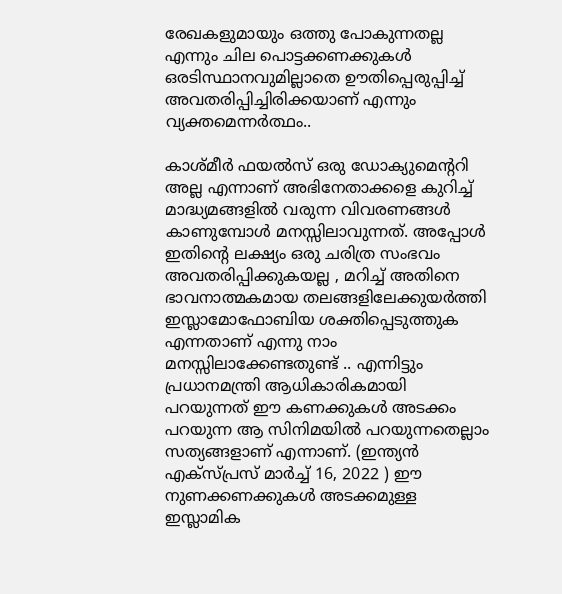രേഖകളുമായും ഒത്തു പോകുന്നതല്ല എന്നും ചില പൊട്ടക്കണക്കുകള്‍ ഒരടിസ്ഥാനവുമില്ലാതെ ഊതിപ്പെരുപ്പിച്ച് അവതരിപ്പിച്ചിരിക്കയാണ് എന്നും വ്യക്തമെന്നര്‍ത്ഥം..

കാശ്മീര്‍ ഫയല്‍സ് ഒരു ഡോക്യുമെന്ററി അല്ല എന്നാണ് അഭിനേതാക്കളെ കുറിച്ച് മാദ്ധ്യമങ്ങളില്‍ വരുന്ന വിവരണങ്ങള്‍ കാണുമ്പോള്‍ മനസ്സിലാവുന്നത്. അപ്പോള്‍ ഇതിന്റെ ലക്ഷ്യം ഒരു ചരിത്ര സംഭവം അവതരിപ്പിക്കുകയല്ല , മറിച്ച് അതിനെ ഭാവനാത്മകമായ തലങ്ങളിലേക്കുയര്‍ത്തി ഇസ്ലാമോഫോബിയ ശക്തിപ്പെടുത്തുക എന്നതാണ് എന്നു നാം മനസ്സിലാക്കേണ്ടതുണ്ട് .. എന്നിട്ടും പ്രധാനമന്ത്രി ആധികാരികമായി പറയുന്നത് ഈ കണക്കുകള്‍ അടക്കം പറയുന്ന ആ സിനിമയില്‍ പറയുന്നതെല്ലാം സത്യങ്ങളാണ് എന്നാണ്. (ഇന്ത്യന്‍ എക്‌സ്പ്രസ് മാര്‍ച്ച് 16, 2022 ) ഈ നുണക്കണക്കുകള്‍ അടക്കമുള്ള ഇസ്ലാമിക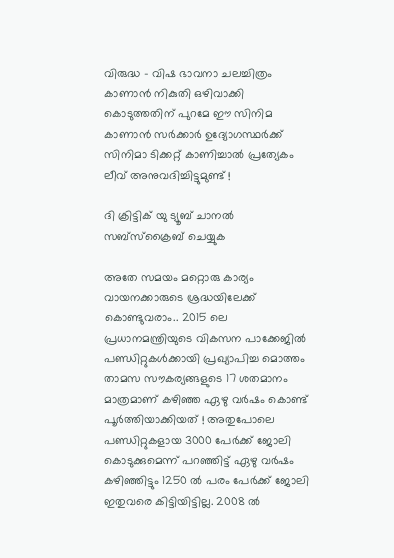വിരുദ്ധ – വിഷ ഭാവനാ ചലച്ചിത്രം കാണാന്‍ നികുതി ഒഴിവാക്കി കൊടുത്തതിന് പുറമേ ഈ സിനിമ കാണാന്‍ സര്‍ക്കാര്‍ ഉദ്യോഗസ്ഥര്‍ക്ക് സിനിമാ ടിക്കറ്റ് കാണിച്ചാല്‍ പ്രത്യേകം ലീവ് അനുവദിച്ചിട്ടുമുണ്ട് !

ദി ക്രിട്ടിക് യു ട്യൂബ് ചാനല്‍ സബ്‌സ്‌ക്രൈബ് ചെയ്യുക

അതേ സമയം മറ്റൊരു കാര്യം വായനക്കാരുടെ ശ്രദ്ധയിലേക്ക് കൊണ്ടുവരാം.. 2015 ലെ പ്രധാനമന്ത്രിയുടെ വികസന പാക്കേജില്‍ പണ്ഡിറ്റുകള്‍ക്കായി പ്രഖ്യാപിച്ച മൊത്തം താമസ സൗകര്യങ്ങളുടെ 17 ശതമാനം മാത്രമാണ് കഴിഞ്ഞ ഏഴു വര്‍ഷം കൊണ്ട് പൂര്‍ത്തിയാക്കിയത് ! അതുപോലെ പണ്ഡിറ്റുകളായ 3000 പേര്‍ക്ക് ജോലി കൊടുക്കുമെന്ന് പറഞ്ഞിട്ട് ഏഴു വര്‍ഷം കഴിഞ്ഞിട്ടും 1250 ല്‍ പരം പേര്‍ക്ക് ജോലി ഇതുവരെ കിട്ടിയിട്ടില്ല. 2008 ല്‍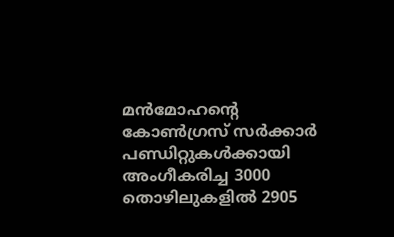മന്‍മോഹന്റെ കോണ്‍ഗ്രസ് സര്‍ക്കാര്‍ പണ്ഡിറ്റുകള്‍ക്കായി അംഗീകരിച്ച 3000 തൊഴിലുകളില്‍ 2905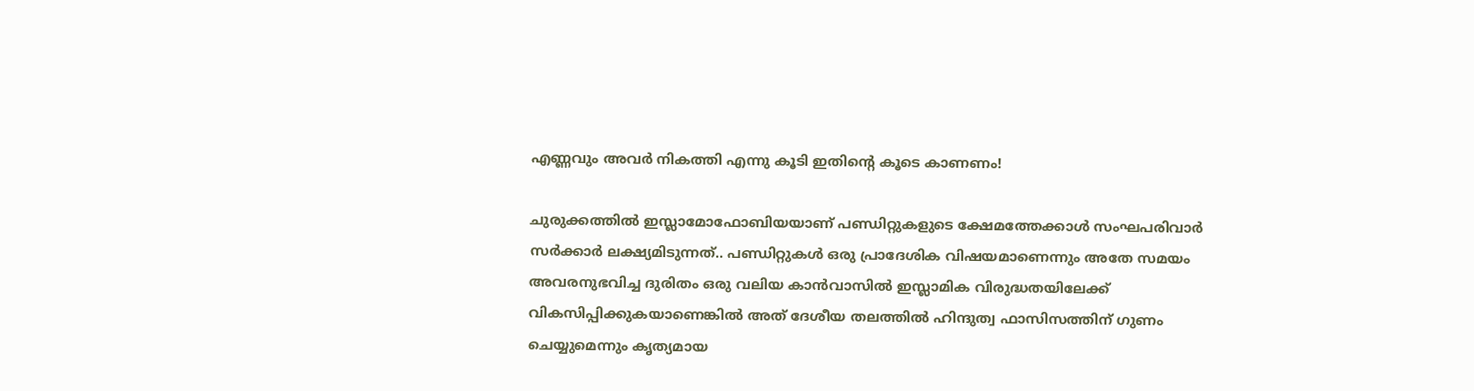എണ്ണവും അവര്‍ നികത്തി എന്നു കൂടി ഇതിന്റെ കൂടെ കാണണം!

ചുരുക്കത്തില്‍ ഇസ്ലാമോഫോബിയയാണ് പണ്ഡിറ്റുകളുടെ ക്ഷേമത്തേക്കാള്‍ സംഘപരിവാര്‍ സര്‍ക്കാര്‍ ലക്ഷ്യമിടുന്നത്.. പണ്ഡിറ്റുകള്‍ ഒരു പ്രാദേശിക വിഷയമാണെന്നും അതേ സമയം അവരനുഭവിച്ച ദുരിതം ഒരു വലിയ കാന്‍വാസില്‍ ഇസ്ലാമിക വിരുദ്ധതയിലേക്ക് വികസിപ്പിക്കുകയാണെങ്കില്‍ അത് ദേശീയ തലത്തില്‍ ഹിന്ദുത്വ ഫാസിസത്തിന് ഗുണം ചെയ്യുമെന്നും കൃത്യമായ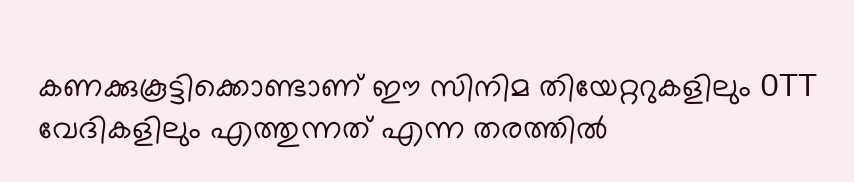കണക്കുകൂട്ടിക്കൊണ്ടാണ് ഈ സിനിമ തിയേറ്ററുകളിലും OTT വേദികളിലും എത്തുന്നത് എന്ന തരത്തില്‍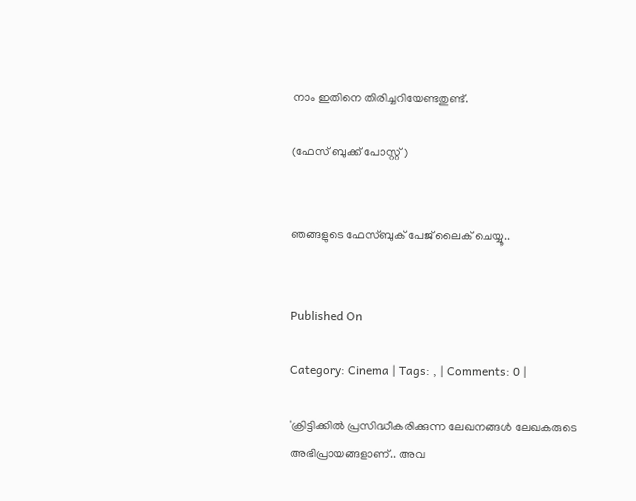നാം ഇതിനെ തിരിച്ചറിയേണ്ടതുണ്ട്.

(ഫേസ് ബുക്ക് പോസ്റ്റ്)


ഞങ്ങളുടെ ഫേസ്ബുക് പേജ് ലൈക് ചെയ്യൂ..


Published On

Category: Cinema | Tags: , | Comments: 0 |

'ക്രിട്ടിക്കില്‍ പ്രസിദ്ധീകരിക്കുന്ന ലേഖനങ്ങള്‍ ലേഖകരുടെ അഭിപ്രായങ്ങളാണ്.. അവ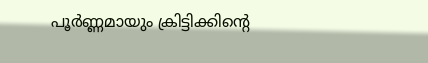പൂര്‍ണ്ണമായും ക്രിട്ടിക്കിന്റെ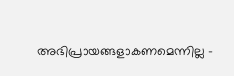അഭിപ്രായങ്ങളാകണമെന്നില്ല -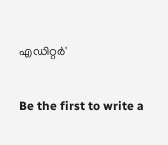എഡിറ്റര്‍'

Be the first to write a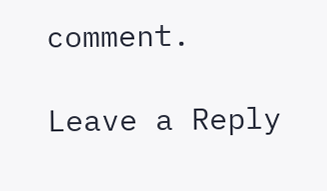comment.

Leave a Reply